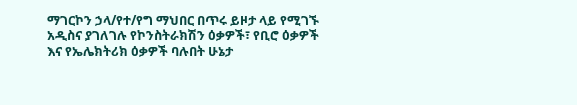ማገርኮን ኃላ/የተ/የግ ማህበር በጥሩ ይዞታ ላይ የሚገኙ አዲስና ያገለገሉ የኮንስትራክሽን ዕቃዎች፣ የቢሮ ዕቃዎች እና የኤሌክትሪክ ዕቃዎች ባሉበት ሁኔታ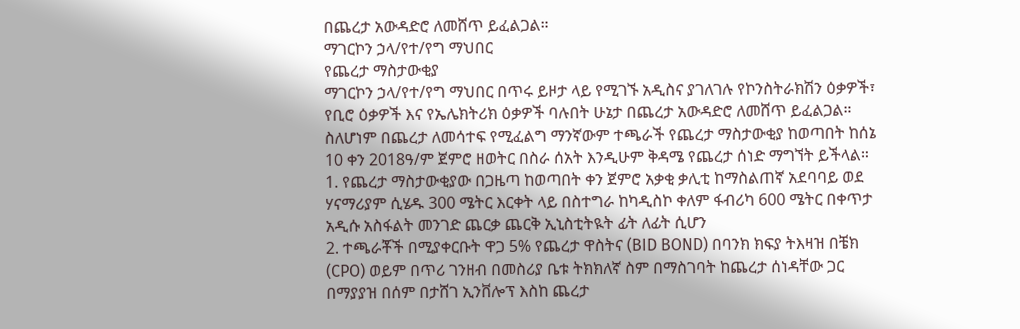በጨረታ አውዳድሮ ለመሸጥ ይፈልጋል።
ማገርኮን ኃላ/የተ/የግ ማህበር
የጨረታ ማስታውቂያ
ማገርኮን ኃላ/የተ/የግ ማህበር በጥሩ ይዞታ ላይ የሚገኙ አዲስና ያገለገሉ የኮንስትራክሽን ዕቃዎች፣ የቢሮ ዕቃዎች እና የኤሌክትሪክ ዕቃዎች ባሉበት ሁኔታ በጨረታ አውዳድሮ ለመሸጥ ይፈልጋል።
ስለሆነም በጨረታ ለመሳተፍ የሚፈልግ ማንኛውም ተጫራች የጨረታ ማስታውቂያ ከወጣበት ከሰኔ 10 ቀን 2018ዓ/ም ጀምሮ ዘወትር በስራ ሰአት እንዲሁም ቅዳሜ የጨረታ ሰነድ ማግኘት ይችላል።
1. የጨረታ ማስታውቂያው በጋዜጣ ከወጣበት ቀን ጀምሮ አቃቂ ቃሊቲ ከማስልጠኛ አደባባይ ወደ ሃናማሪያም ሲሄዱ 300 ሜትር እርቀት ላይ በስተግራ ከካዲስኮ ቀለም ፋብሪካ 600 ሜትር በቀጥታ አዲሱ አስፋልት መንገድ ጨርቃ ጨርቅ ኢኒስቲትዪት ፊት ለፊት ሲሆን
2. ተጫራቾች በሚያቀርቡት ዋጋ 5% የጨረታ ዋስትና (BID BOND) በባንክ ክፍያ ትእዛዝ በቼክ (CPO) ወይም በጥሪ ገንዘብ በመስሪያ ቤቱ ትክክለኛ ስም በማስገባት ከጨረታ ሰነዳቸው ጋር በማያያዝ በሰም በታሸገ ኢንቨሎፕ እስከ ጨረታ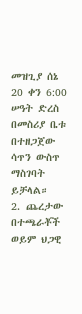መዝጊያ ሰኔ 20 ቀን 6:00 ሠዓት ድረስ በመስሪያ ቤቱ በተዘጋጀው ሳጥን ውስጥ ማስገባት ይቻላል።
2. ጨረታው በተጫራቾች ወይም ህጋዊ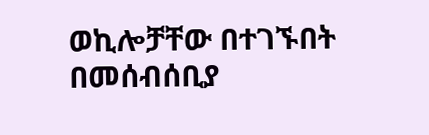ወኪሎቻቸው በተገኙበት በመሰብሰቢያ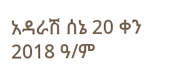አዳራሽ ሰኔ 20 ቀን 2018 ዓ/ም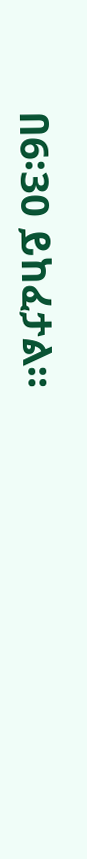በ6፡30 ይከፈታል።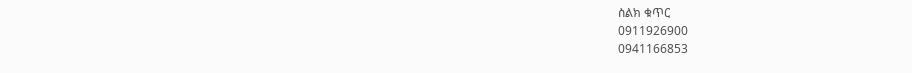ስልክ ቁጥር
0911926900
0941166853